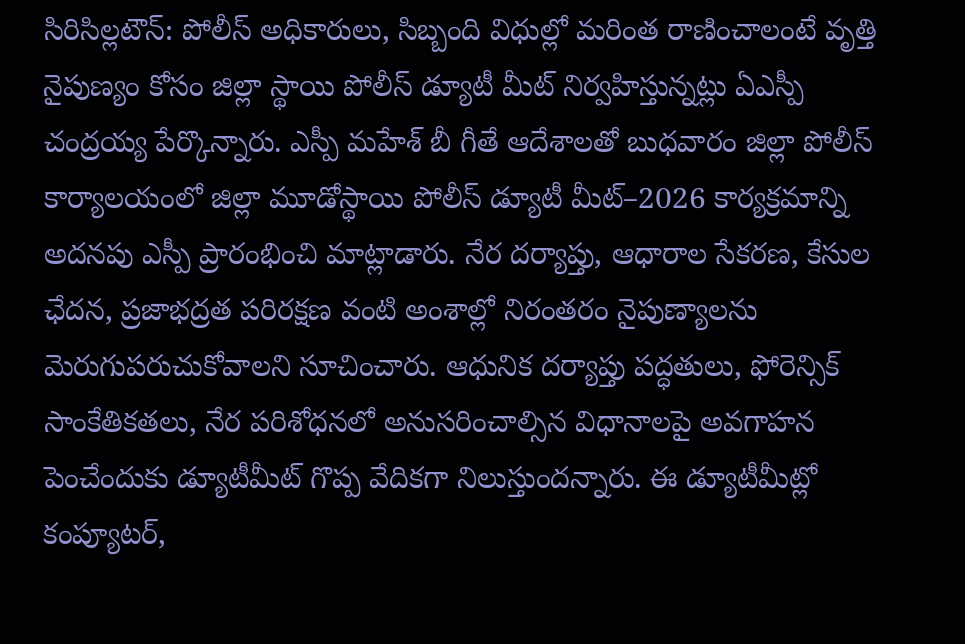సిరిసిల్లటౌన్: పోలీస్ అధికారులు, సిబ్బంది విధుల్లో మరింత రాణించాలంటే వృత్తి నైపుణ్యం కోసం జిల్లా స్థాయి పోలీస్ డ్యూటీ మీట్ నిర్వహిస్తున్నట్లు ఏఎస్పీ చంద్రయ్య పేర్కొన్నారు. ఎస్పీ మహేశ్ బీ గీతే ఆదేశాలతో బుధవారం జిల్లా పోలీస్ కార్యాలయంలో జిల్లా మూడోస్థాయి పోలీస్ డ్యూటీ మీట్–2026 కార్యక్రమాన్ని అదనపు ఎస్పీ ప్రారంభించి మాట్లాడారు. నేర దర్యాప్తు, ఆధారాల సేకరణ, కేసుల ఛేదన, ప్రజాభద్రత పరిరక్షణ వంటి అంశాల్లో నిరంతరం నైపుణ్యాలను మెరుగుపరుచుకోవాలని సూచించారు. ఆధునిక దర్యాప్తు పద్ధతులు, ఫోరెన్సిక్ సాంకేతికతలు, నేర పరిశోధనలో అనుసరించాల్సిన విధానాలపై అవగాహన పెంచేందుకు డ్యూటీమీట్ గొప్ప వేదికగా నిలుస్తుందన్నారు. ఈ డ్యూటీమీట్లో కంప్యూటర్,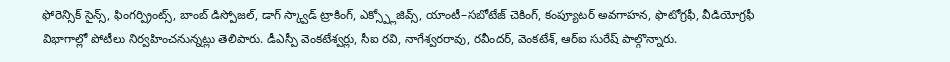ఫోరెన్సిక్ సైన్స్, ఫింగర్ప్రింట్స్, బాంబ్ డిస్పోజల్, డాగ్ స్క్వాడ్ ట్రాకింగ్, ఎక్స్ప్లోజివ్స్, యాంటీ–సబోటేజ్ చెకింగ్, కంప్యూటర్ అవగాహన, ఫొటోగ్రఫీ, వీడియోగ్రఫీ విభాగాల్లో పోటీలు నిర్వహించనున్నట్లు తెలిపారు. డీఎస్పీ వెంకటేశ్వర్లు, సీఐ రవి, నాగేశ్వరరావు, రవీందర్, వెంకటేశ్, ఆర్ఐ సురేష్ పాల్గొన్నారు.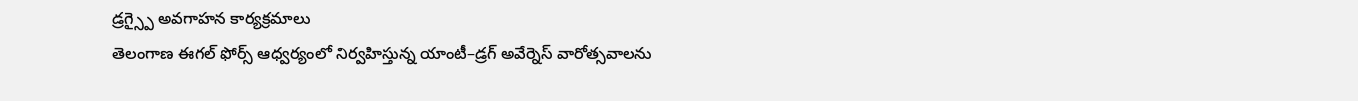డ్రగ్స్పై అవగాహన కార్యక్రమాలు
తెలంగాణ ఈగల్ ఫోర్స్ ఆధ్వర్యంలో నిర్వహిస్తున్న యాంటీ–డ్రగ్ అవేర్నెస్ వారోత్సవాలను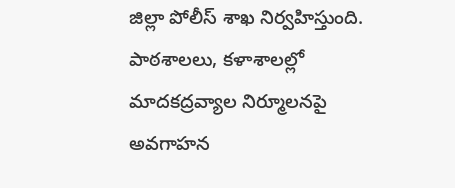జిల్లా పోలీస్ శాఖ నిర్వహిస్తుంది. పాఠశాలలు, కళాశాలల్లో మాదకద్రవ్యాల నిర్మూలనపై అవగాహన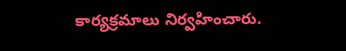కార్యక్రమాలు నిర్వహించారు.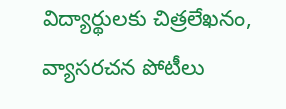విద్యార్థులకు చిత్రలేఖనం, వ్యాసరచన పోటీలు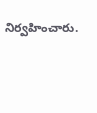నిర్వహించారు.